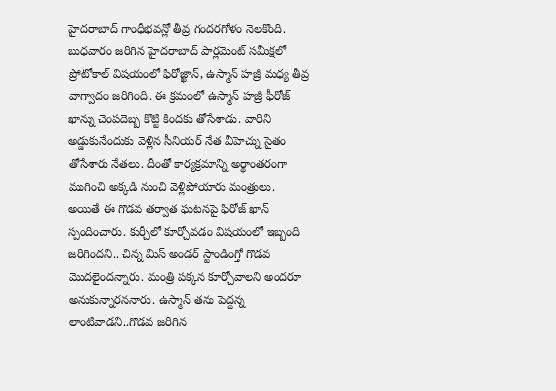హైదరాబాద్ గాంధీభవన్లో తీవ్ర గందరగోళం నెలకొంది. బుధవారం జరిగిన హైదరాబాద్ పార్లమెంట్ సమీక్షలో ప్రోటోకాల్ విషయంలో ఫిరోజ్ఖాన్, ఉస్మాన్ హజ్రీ మధ్య తీవ్ర వాగ్వాదం జరిగింది. ఈ క్రమంలో ఉస్మాన్ హజ్రీ ఫీరోజ్ ఖాన్ను చెంపదెబ్బ కొట్టి కిందకు తోసేశాడు. వారిని అడ్డుకునేందుకు వెళ్లిన సీనియర్ నేత వీహెచ్ను సైతం తోసేశారు నేతలు. దీంతో కార్యక్రమాన్ని అర్థాంతరంగా ముగించి అక్కడి నుంచి వెళ్లిపోయారు మంత్రులు.
అయితే ఈ గొడవ తర్వాత ఘటనపై ఫిరోజ్ ఖాన్ స్పందించారు. కుర్చీలో కూర్చోవడం విషయంలో ఇబ్బంది జరిగిందని.. చిన్న మిస్ అండర్ స్టాండింగ్తో గొడవ మొదలైందన్నారు. మంత్రి పక్కన కూర్చోవాలని అందరూ అనుకున్నారననారు. ఉస్మాన్ తను పెద్దన్న లాంటివాడని..గొడవ జరిగిన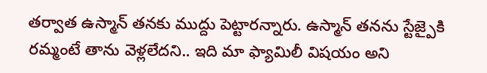తర్వాత ఉస్మాన్ తనకు ముద్దు పెట్టారన్నారు. ఉస్మాన్ తనను స్టేజ్పైకి రమ్మంటే తాను వెళ్లలేదని.. ఇది మా ఫ్యామిలీ విషయం అని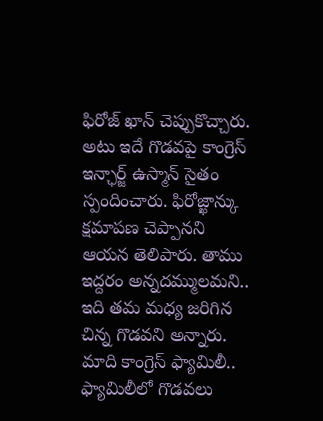ఫిరోజ్ ఖాన్ చెప్పుకొచ్చారు.
అటు ఇదే గొడవపై కాంగ్రెస్ ఇన్ఛార్జ్ ఉస్మాన్ సైతం స్పందించారు. ఫిరోజ్ఖాన్కు క్షమాపణ చెప్పానని ఆయన తెలిపారు. తాము ఇద్దరం అన్నదమ్ములమని.. ఇది తమ మధ్య జరిగిన చిన్న గొడవని అన్నారు. మాది కాంగ్రెస్ ఫ్యామిలీ.. ఫ్యామిలీలో గొడవలు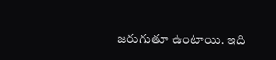జరుగుతూ ఉంటాయి. ఇది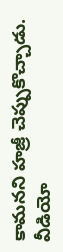కామనని హజ్రీ చెప్పుకొచ్చాడు.
వీడియో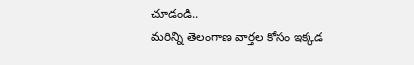చూడండి..
మరిన్ని తెలంగాణ వార్తల కోసం ఇక్కడ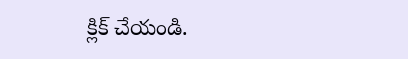క్లిక్ చేయండి.